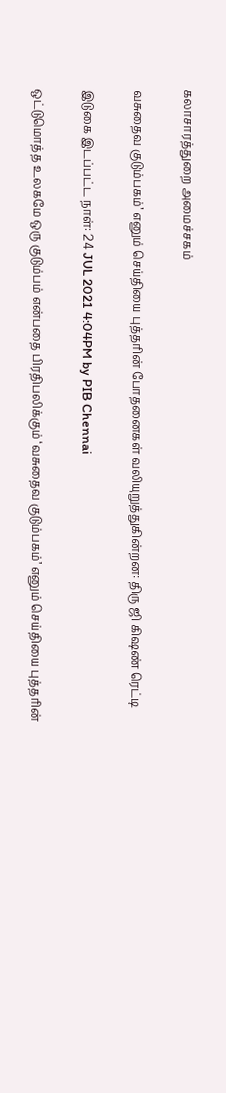கலாசாரத்துறை அமைச்சகம்

வசுதைவ குடும்பகம்’ எனும் செய்தியை புத்தரின் போதனைகள் வலியுறுத்துகின்றன: திரு ஜி கிஷண் ரெட்டி

இடுகை இடப்பட்ட நாள்: 24 JUL 2021 4:04PM by PIB Chennai

ஒட்டுமொத்த உலகமே ஒரு குடும்பம் என்பதை பிரதிபலிக்கும் ‘வசுதைவ குடும்பகம்’ எனும் செய்தியை புத்தரின்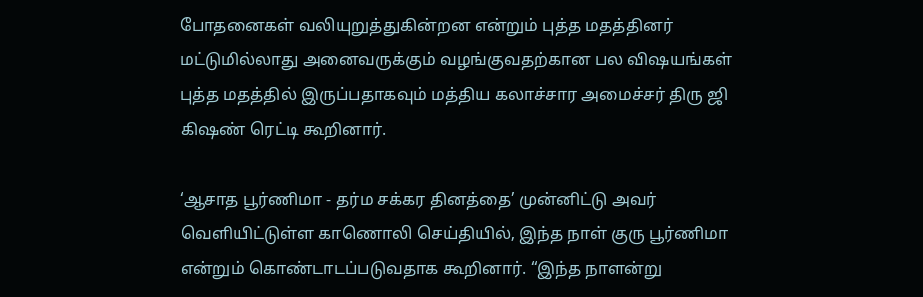போதனைகள் வலியுறுத்துகின்றன என்றும் புத்த மதத்தினர் மட்டுமில்லாது அனைவருக்கும் வழங்குவதற்கான பல விஷயங்கள் புத்த மதத்தில் இருப்பதாகவும் மத்திய கலாச்சார அமைச்சர் திரு ஜி கிஷண் ரெட்டி கூறினார்.

‘ஆசாத பூர்ணிமா - தர்ம சக்கர தினத்தை’ முன்னிட்டு அவர் வெளியிட்டுள்ள காணொலி செய்தியில், இந்த நாள் குரு பூர்ணிமா என்றும் கொண்டாடப்படுவதாக கூறினார். “இந்த நாளன்று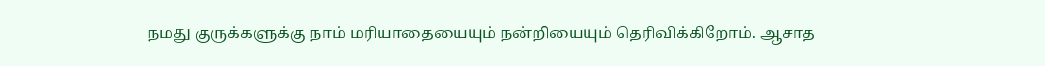நமது குருக்களுக்கு நாம் மரியாதையையும் நன்றியையும் தெரிவிக்கிறோம். ஆசாத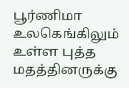பூர்ணிமா உலகெங்கிலும் உள்ள புத்த மதத்தினருக்கு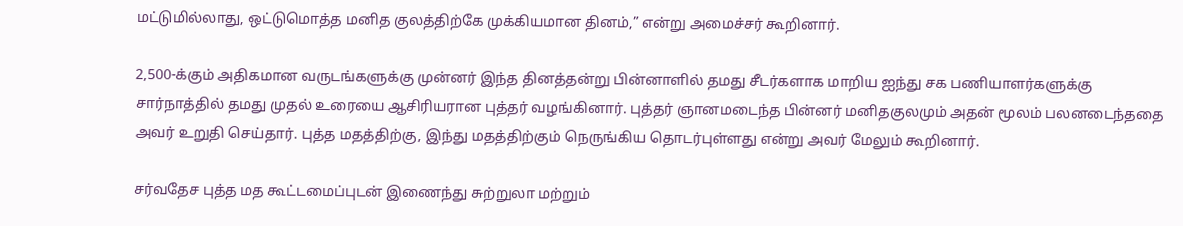மட்டுமில்லாது, ஒட்டுமொத்த மனித குலத்திற்கே முக்கியமான தினம்,” என்று அமைச்சர் கூறினார்.

2,500-க்கும் அதிகமான வருடங்களுக்கு முன்னர் இந்த தினத்தன்று பின்னாளில் தமது சீடர்களாக மாறிய ஐந்து சக பணியாளர்களுக்கு சார்நாத்தில் தமது முதல் உரையை ஆசிரியரான புத்தர் வழங்கினார். புத்தர் ஞானமடைந்த பின்னர் மனிதகுலமும் அதன் மூலம் பலனடைந்ததை அவர் உறுதி செய்தார். புத்த மதத்திற்கு, இந்து மதத்திற்கும் நெருங்கிய தொடர்புள்ளது என்று அவர் மேலும் கூறினார்.

சர்வதேச புத்த மத கூட்டமைப்புடன் இணைந்து சுற்றுலா மற்றும்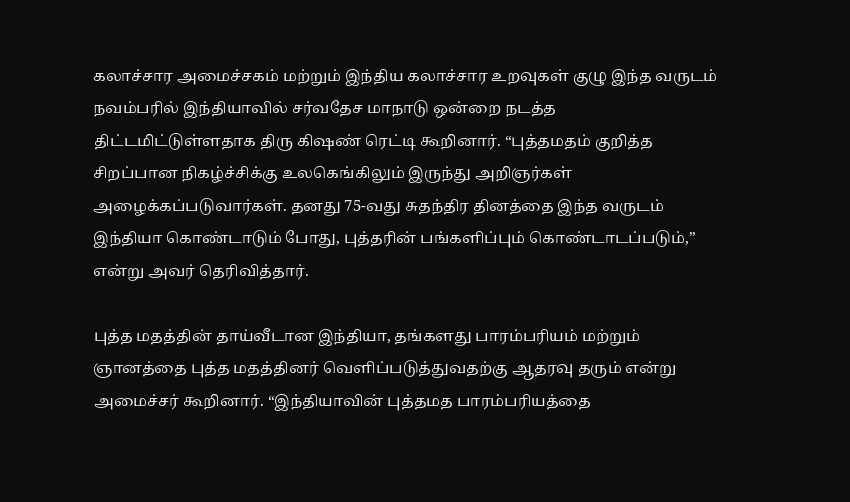கலாச்சார அமைச்சகம் மற்றும் இந்திய கலாச்சார உறவுகள் குழு இந்த வருடம் நவம்பரில் இந்தியாவில் சர்வதேச மாநாடு ஒன்றை நடத்த திட்டமிட்டுள்ளதாக திரு கிஷண் ரெட்டி கூறினார். “புத்தமதம் குறித்த சிறப்பான நிகழ்ச்சிக்கு உலகெங்கிலும் இருந்து அறிஞர்கள் அழைக்கப்படுவார்கள். தனது 75-வது சுதந்திர தினத்தை இந்த வருடம் இந்தியா கொண்டாடும் போது, புத்தரின் பங்களிப்பும் கொண்டாடப்படும்,” என்று அவர் தெரிவித்தார்.

புத்த மதத்தின் தாய்வீடான இந்தியா, தங்களது பாரம்பரியம் மற்றும் ஞானத்தை புத்த மதத்தினர் வெளிப்படுத்துவதற்கு ஆதரவு தரும் என்று அமைச்சர் கூறினார். “இந்தியாவின் புத்தமத பாரம்பரியத்தை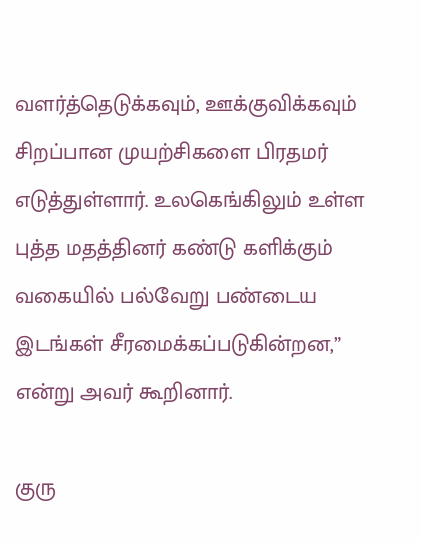வளர்த்தெடுக்கவும், ஊக்குவிக்கவும் சிறப்பான முயற்சிகளை பிரதமர் எடுத்துள்ளார். உலகெங்கிலும் உள்ள புத்த மதத்தினர் கண்டு களிக்கும் வகையில் பல்வேறு பண்டைய இடங்கள் சீரமைக்கப்படுகின்றன,” என்று அவர் கூறினார்.

குரு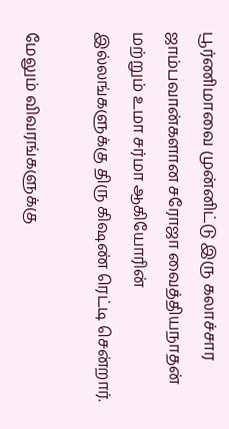பூர்ணிமாவை முன்னிட்டு இரு கலாச்சார ஜாம்பவான்களான சரோஜா வைத்தியநாதன் மற்றும் உமா சர்மா ஆகியோரின் இல்லங்களுக்கு திரு கிஷண் ரெட்டி சென்றார்.

மேலும் விவரங்களுக்கு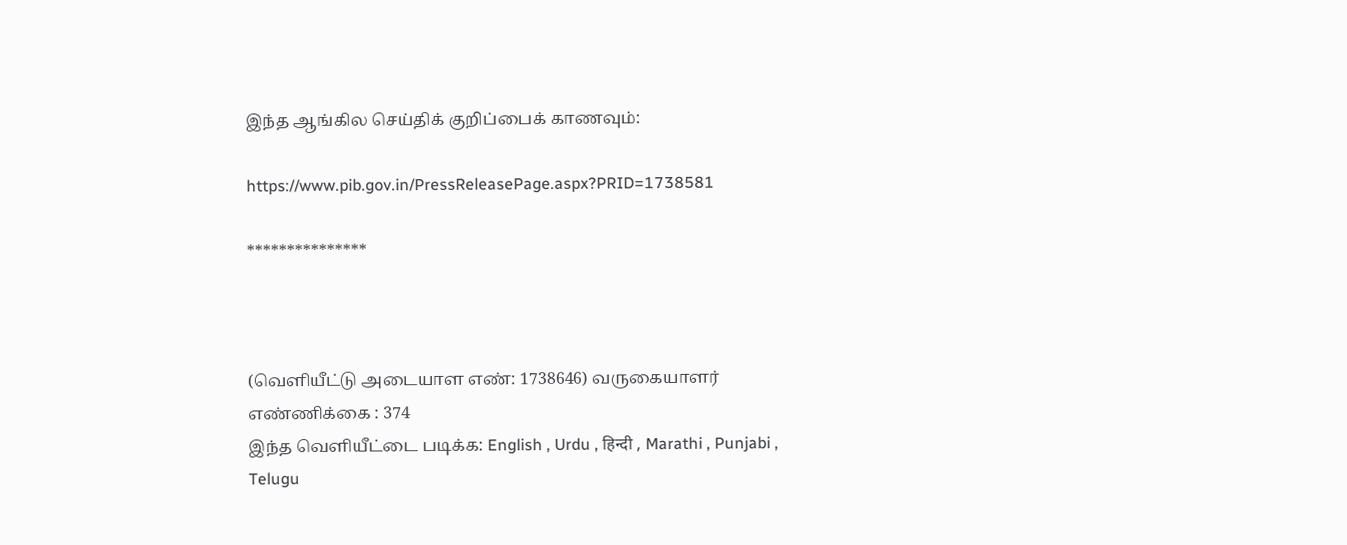இந்த ஆங்கில செய்திக் குறிப்பைக் காணவும்:

https://www.pib.gov.in/PressReleasePage.aspx?PRID=1738581

***************



(வெளியீட்டு அடையாள எண்: 1738646) வருகையாளர் எண்ணிக்கை : 374
இந்த வெளியீட்டை படிக்க: English , Urdu , हिन्दी , Marathi , Punjabi , Telugu